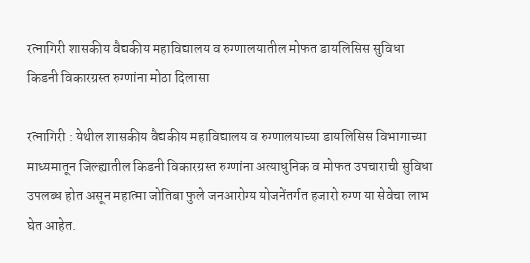रत्नागिरी शासकीय वैद्यकीय महाविद्यालय व रुग्णालयातील मोफत डायलिसिस सुविधा
किडनी विकारग्रस्त रुग्णांना मोठा दिलासा

रत्नागिरी : येथील शासकीय वैद्यकीय महाविद्यालय व रुग्णालयाच्या डायलिसिस विभागाच्या माध्यमातून जिल्ह्यातील किडनी विकारग्रस्त रुग्णांना अत्याधुनिक व मोफत उपचाराची सुविधा उपलब्ध होत असून महात्मा जोतिबा फुले जनआरोग्य योजनेंतर्गत हजारो रुग्ण या सेवेचा लाभ घेत आहेत.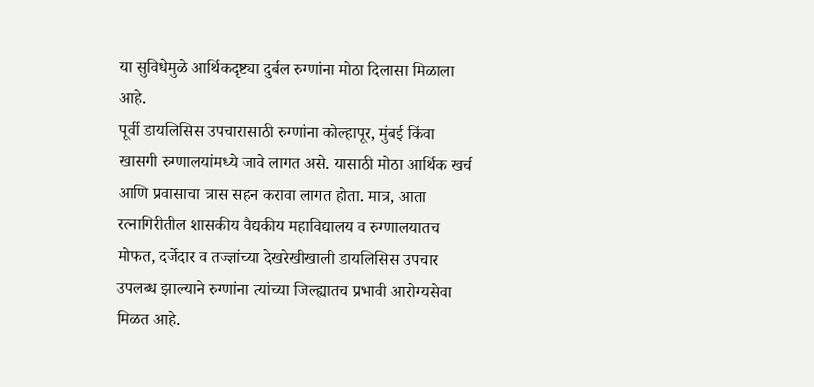या सुविधेमुळे आर्थिकदृष्ट्या दुर्बल रुग्णांना मोठा दिलासा मिळाला आहे.
पूर्वी डायलिसिस उपचारासाठी रुग्णांना कोल्हापूर, मुंबई किंवा खासगी रुग्णालयांमध्ये जावे लागत असे. यासाठी मोठा आर्थिक खर्च आणि प्रवासाचा त्रास सहन करावा लागत होता. मात्र, आता रत्नागिरीतील शासकीय वैद्यकीय महाविद्यालय व रुग्णालयातच मोफत, दर्जेदार व तज्ज्ञांच्या देखरेखीखाली डायलिसिस उपचार उपलब्ध झाल्याने रुग्णांना त्यांच्या जिल्ह्यातच प्रभावी आरोग्यसेवा मिळत आहे.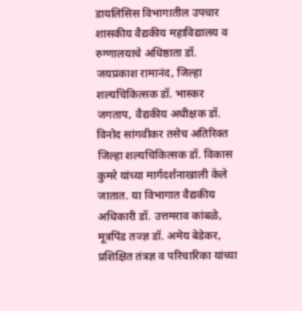डायलिसिस विभागातील उपचार शासकीय वैद्यकीय महाविद्यालय व रुग्णालयाचे अधिष्ठाता डॉ. जयप्रकाश रामानंद, जिल्हा शल्यचिकित्सक डॉ. भास्कर जगताप, वैद्यकीय अधीक्षक डॉ. विनोद सांगवीकर तसेच अतिरिक्त जिल्हा शल्यचिकित्सक डॉ. विकास कुमरे यांच्या मार्गदर्शनाखाली केले जातात. या विभागात वैद्यकीय अधिकारी डॉ. उत्तमराव कांबळे, मूत्रपिंड तज्ज्ञ डॉ. अमेय बेडेकर, प्रशिक्षित तंत्रज्ञ व परिचारिका यांच्या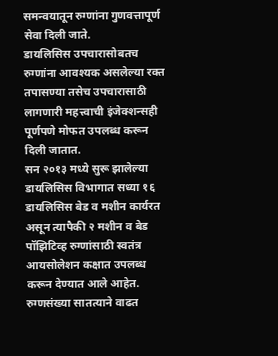समन्वयातून रुग्णांना गुणवत्तापूर्ण सेवा दिली जाते.
डायलिसिस उपचारासोबतच रुग्णांना आवश्यक असलेल्या रक्त तपासण्या तसेच उपचारासाठी लागणारी महत्त्वाची इंजेक्शन्सही पूर्णपणे मोफत उपलब्ध करून दिली जातात.
सन २०१३ मध्ये सुरू झालेल्या डायलिसिस विभागात सध्या १६ डायलिसिस बेड व मशीन कार्यरत असून त्यापैकी २ मशीन व बेड पॉझिटिव्ह रुग्णांसाठी स्वतंत्र आयसोलेशन कक्षात उपलब्ध करून देण्यात आले आहेत. रुग्णसंख्या सातत्याने वाढत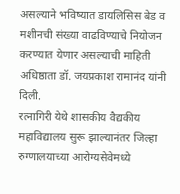असल्याने भविष्यात डायलिसिस बेड व मशीनची संख्या वाढविण्याचे नियोजन करण्यात येणार असल्याची माहिती अधिष्ठाता डॉ. जयप्रकाश रामानंद यांनी दिली.
रत्नागिरी येथे शासकीय वैद्यकीय महाविद्यालय सुरू झाल्यानंतर जिल्हा रुग्णालयाच्या आरोग्यसेवेमध्ये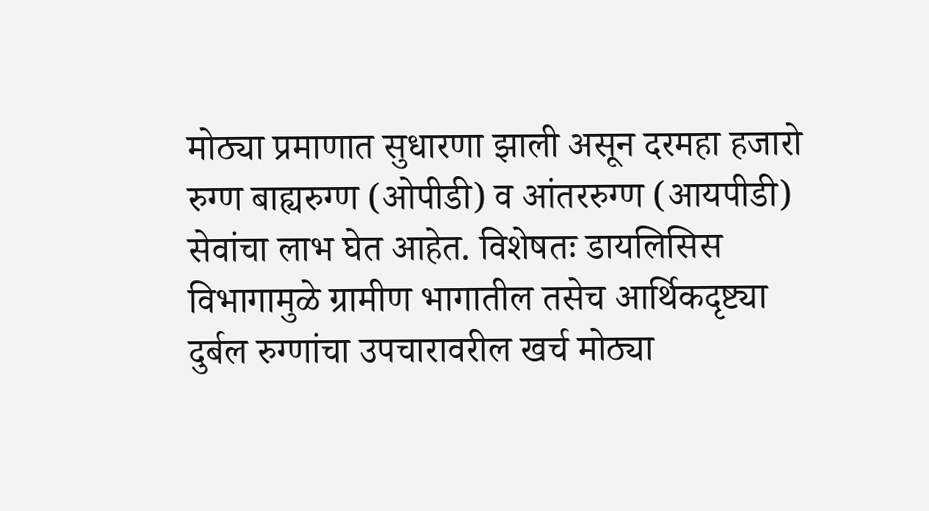मोठ्या प्रमाणात सुधारणा झाली असून दरमहा हजारो रुग्ण बाह्यरुग्ण (ओपीडी) व आंतररुग्ण (आयपीडी) सेवांचा लाभ घेत आहेत. विशेषतः डायलिसिस विभागामुळे ग्रामीण भागातील तसेच आर्थिकदृष्ट्या दुर्बल रुग्णांचा उपचारावरील खर्च मोठ्या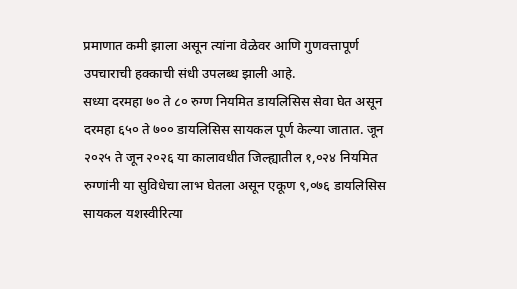प्रमाणात कमी झाला असून त्यांना वेळेवर आणि गुणवत्तापूर्ण उपचाराची हक्काची संधी उपलब्ध झाली आहे.
सध्या दरमहा ७० ते ८० रुग्ण नियमित डायलिसिस सेवा घेत असून दरमहा ६५० ते ७०० डायलिसिस सायकल पूर्ण केल्या जातात. जून २०२५ ते जून २०२६ या कालावधीत जिल्ह्यातील १,०२४ नियमित रुग्णांनी या सुविधेचा लाभ घेतला असून एकूण ९,०७६ डायलिसिस सायकल यशस्वीरित्या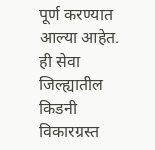पूर्ण करण्यात आल्या आहेत. ही सेवा जिल्ह्यातील किडनी विकारग्रस्त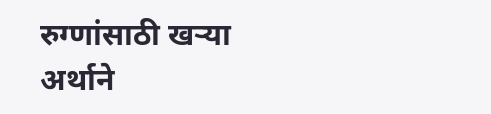रुग्णांसाठी खऱ्या अर्थाने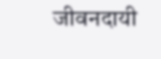जीवनदायी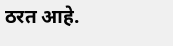ठरत आहे.